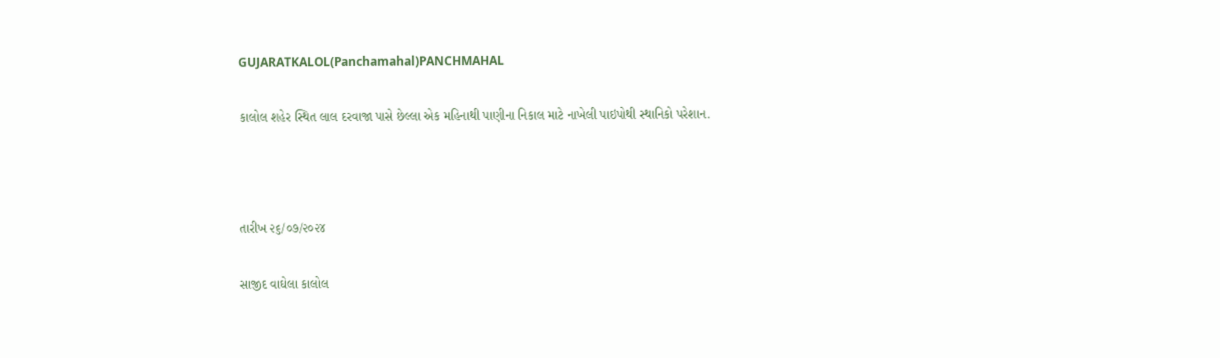GUJARATKALOL(Panchamahal)PANCHMAHAL

કાલોલ શહેર સ્થિત લાલ દરવાજા પાસે છેલ્લા એક મહિનાથી પાણીના નિકાલ માટે નાખેલી પાઇપોથી સ્થાનિકો પરેશાન.



તારીખ ૨૬/૦૭/૨૦૨૪

સાજીદ વાઘેલા કાલોલ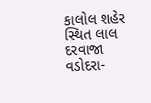કાલોલ શહેર સ્થિત લાલ દરવાજા વડોદરા-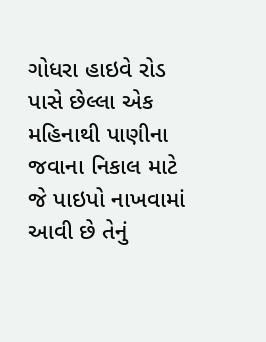ગોધરા હાઇવે રોડ પાસે છેલ્લા એક મહિનાથી પાણીના જવાના નિકાલ માટે જે પાઇપો નાખવામાં આવી છે તેનું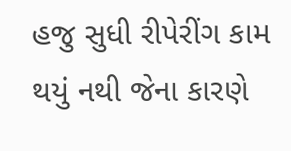હજુ સુધી રીપેરીંગ કામ થયું નથી જેના કારણે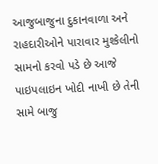આજુબાજુના દુકાનવાળા અને રાહદારીઓને પારાવાર મુશ્કેલીનો સામનો કરવો પડે છે આજે પાઇપલાઇન ખોદી નાખી છે તેની સામે બાજુ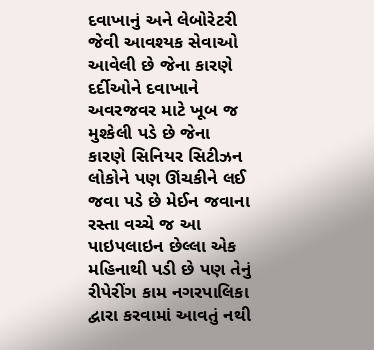દવાખાનું અને લેબોરેટરી જેવી આવશ્યક સેવાઓ આવેલી છે જેના કારણે દર્દીઓને દવાખાને અવરજવર માટે ખૂબ જ મુશ્કેલી પડે છે જેના કારણે સિનિયર સિટીઝન લોકોને પણ ઊંચકીને લઈ જવા પડે છે મેઈન જવાના રસ્તા વચ્ચે જ આ પાઇપલાઇન છેલ્લા એક મહિનાથી પડી છે પણ તેનું રીપેરીંગ કામ નગરપાલિકા દ્વારા કરવામાં આવતું નથી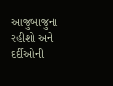આજુબાજુના રહીશો અને દર્દીઓની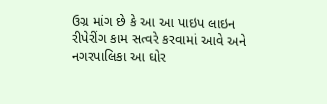ઉગ્ર માંગ છે કે આ આ પાઇપ લાઇન રીપેરીંગ કામ સત્વરે કરવામાં આવે અને નગરપાલિકા આ ઘોર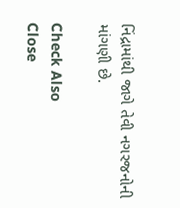નિંદ્રામાંથી જાગે તેવી નગરજનોની માંગણી છે.

Check Also
Close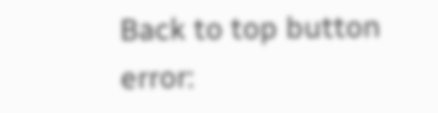Back to top button
error: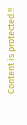Content is protected !!